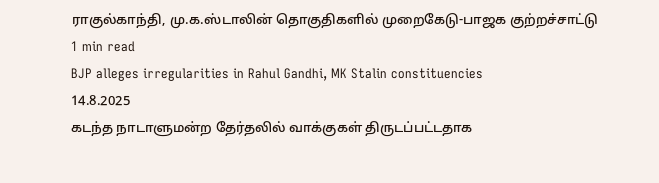ராகுல்காந்தி, மு.க.ஸ்டாலின் தொகுதிகளில் முறைகேடு-பாஜக குற்றச்சாட்டு
1 min read
BJP alleges irregularities in Rahul Gandhi, MK Stalin constituencies
14.8.2025
கடந்த நாடாளுமன்ற தேர்தலில் வாக்குகள் திருடப்பட்டதாக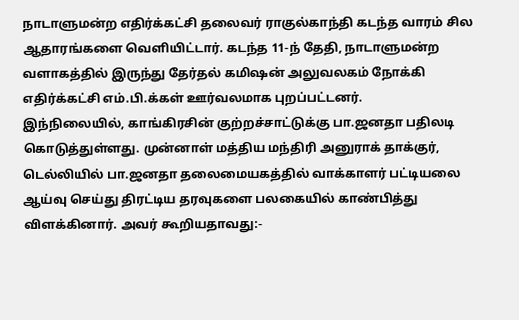நாடாளுமன்ற எதிர்க்கட்சி தலைவர் ராகுல்காந்தி கடந்த வாரம் சில ஆதாரங்களை வெளியிட்டார். கடந்த 11-ந் தேதி, நாடாளுமன்ற வளாகத்தில் இருந்து தேர்தல் கமிஷன் அலுவலகம் நோக்கி எதிர்க்கட்சி எம்.பி.க்கள் ஊர்வலமாக புறப்பட்டனர்.
இந்நிலையில், காங்கிரசின் குற்றச்சாட்டுக்கு பா.ஜனதா பதிலடி கொடுத்துள்ளது. முன்னாள் மத்திய மந்திரி அனுராக் தாக்குர், டெல்லியில் பா.ஜனதா தலைமையகத்தில் வாக்காளர் பட்டியலை ஆய்வு செய்து திரட்டிய தரவுகளை பலகையில் காண்பித்து விளக்கினார். அவர் கூறியதாவது:-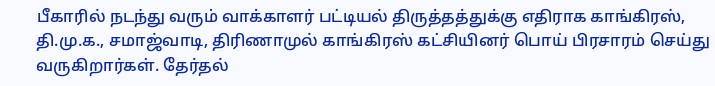பீகாரில் நடந்து வரும் வாக்காளர் பட்டியல் திருத்தத்துக்கு எதிராக காங்கிரஸ், தி.மு.க., சமாஜ்வாடி, திரிணாமுல் காங்கிரஸ் கட்சியினர் பொய் பிரசாரம் செய்து வருகிறார்கள். தேர்தல்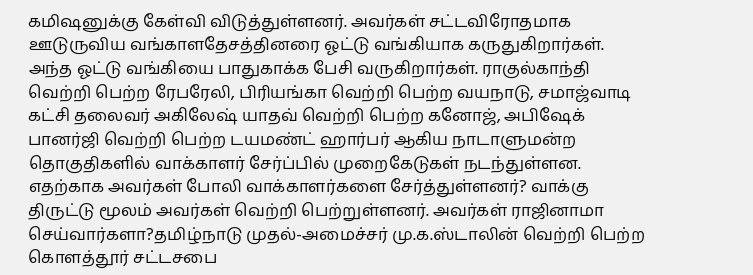கமிஷனுக்கு கேள்வி விடுத்துள்ளனர். அவர்கள் சட்டவிரோதமாக ஊடுருவிய வங்காளதேசத்தினரை ஓட்டு வங்கியாக கருதுகிறார்கள். அந்த ஓட்டு வங்கியை பாதுகாக்க பேசி வருகிறார்கள். ராகுல்காந்தி வெற்றி பெற்ற ரேபரேலி, பிரியங்கா வெற்றி பெற்ற வயநாடு, சமாஜ்வாடி கட்சி தலைவர் அகிலேஷ் யாதவ் வெற்றி பெற்ற கனோஜ், அபிஷேக் பானர்ஜி வெற்றி பெற்ற டயமண்ட் ஹார்பர் ஆகிய நாடாளுமன்ற தொகுதிகளில் வாக்காளர் சேர்ப்பில் முறைகேடுகள் நடந்துள்ளன.
எதற்காக அவர்கள் போலி வாக்காளர்களை சேர்த்துள்ளனர்? வாக்கு திருட்டு மூலம் அவர்கள் வெற்றி பெற்றுள்ளனர். அவர்கள் ராஜினாமா செய்வார்களா?தமிழ்நாடு முதல்-அமைச்சர் மு.க.ஸ்டாலின் வெற்றி பெற்ற கொளத்தூர் சட்டசபை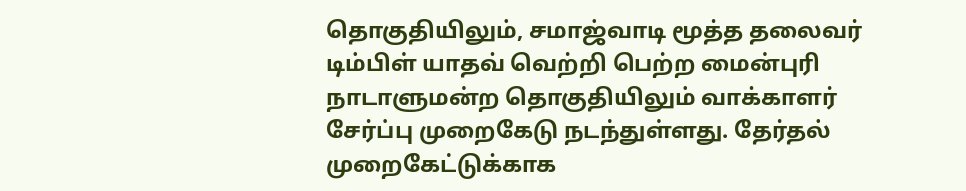தொகுதியிலும், சமாஜ்வாடி மூத்த தலைவர் டிம்பிள் யாதவ் வெற்றி பெற்ற மைன்புரி நாடாளுமன்ற தொகுதியிலும் வாக்காளர் சேர்ப்பு முறைகேடு நடந்துள்ளது. தேர்தல் முறைகேட்டுக்காக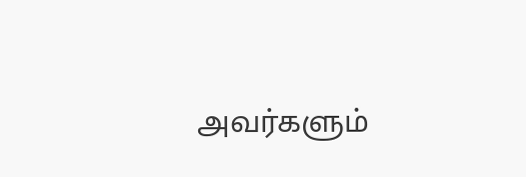அவர்களும்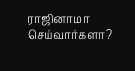ராஜினாமா செய்வார்களா?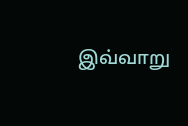இவ்வாறு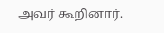அவர் கூறினார்.